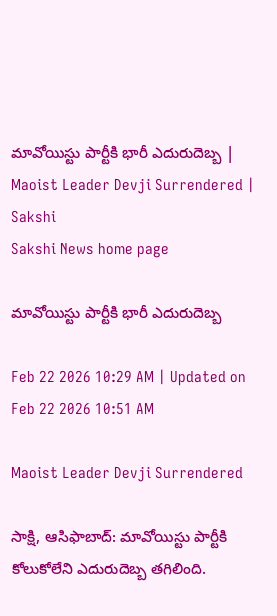మావోయిస్టు పార్టీకి భారీ ఎదురుదెబ్బ | Maoist Leader Devji Surrendered | Sakshi
Sakshi News home page

మావోయిస్టు పార్టీకి భారీ ఎదురుదెబ్బ

Feb 22 2026 10:29 AM | Updated on Feb 22 2026 10:51 AM

Maoist Leader Devji Surrendered

సాక్షి, ఆసిఫాబాద్‌: మావోయి‍స్టు పార్టీకి కోలుకోలేని ఎదురుదెబ్బ తగిలింది.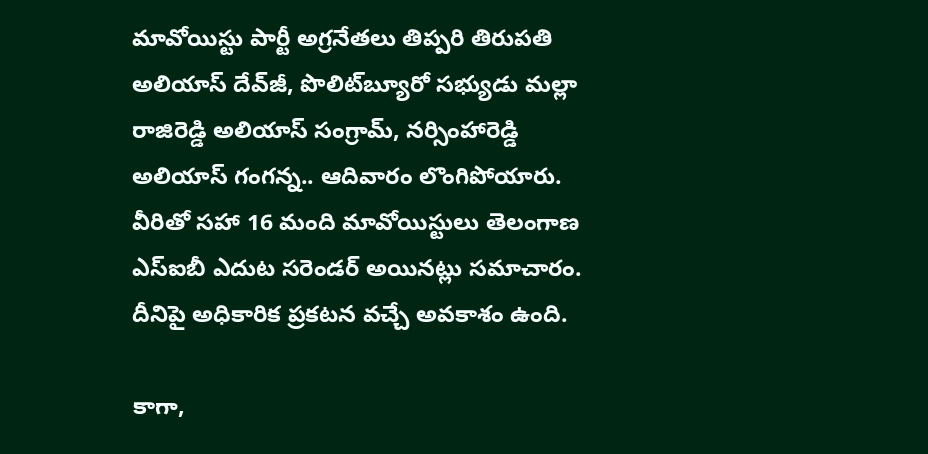మావోయిస్టు పార్టీ అగ్రనేతలు తిప్పరి తిరుపతి అలియాస్‌ దేవ్‌జీ, పొలిట్‌బ్యూరో సభ్యుడు మల్లా రాజిరెడ్డి అలియాస్ సంగ్రామ్‌, నర్సింహారెడ్డి అలియాస్‌ గంగన్న.. ఆదివారం లొంగిపోయారు. వీరితో సహా 16 మంది మావోయిస్టులు తెలంగాణ ఎస్‌ఐబీ ఎదుట సరెండర్‌ అయినట్లు సమాచారం. దీనిపై అధికారిక ప్రకటన వచ్చే అవకాశం ఉంది.

కాగా,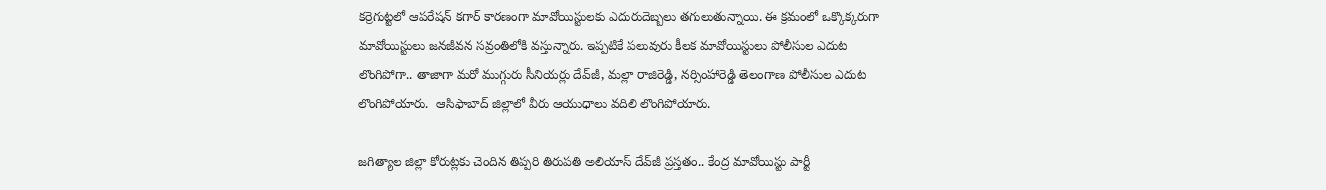కర్రెగుట్టలో ఆపరేషన్‌ కగార్‌ కారణంగా మావోయిస్టులకు ఎదురుదెబ్బలు తగులుతున్నాయి. ఈ క్రమంలో ఒక్కొక్కరుగా మావోయిస్టులు జనజీవన సవ్రంతిలోకి వస్తున్నారు. ఇప్పటికే పలువురు కీలక మావోయిస్టులు పోలీసుల ఎదుట లొంగిపోగా.. తాజాగా మరో ముగ్గురు సీనియర్లు దేవ్‌జీ, మల్లా రాజిరెడ్డి, నర్సింహారెడ్డి తెలంగాణ పోలీసుల ఎదుట లొంగిపోయారు.  ఆసిఫాబాద్‌ జిల్లాలో వీరు ఆయుధాలు వదిలి లొంగిపోయారు.

జగిత్యాల జిల్లా కోరుట్లకు చెందిన తిప్పరి తిరుపతి అలియాస్‌ దేవ్‌జీ ప్రస్తతం.. కేంద్ర మావోయిస్టు పార్టీ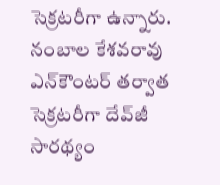సెక్రటరీగా ఉన్నారు. నంబాల కేశవరావు ఎన్‌కౌంటర్‌ తర్వాత సెక్రటరీగా దేవ్‌జీ సారథ్యం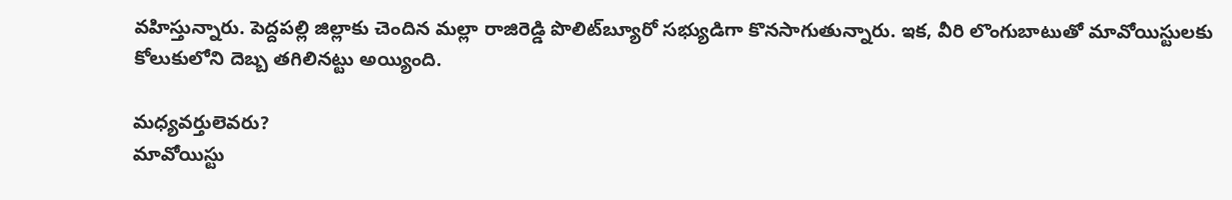వహిస్తున్నారు. పెద్దపల్లి జిల్లాకు చెందిన మల్లా రాజిరెడ్డి పొలిట్‌బ్యూరో సభ్యుడిగా కొనసాగుతున్నారు. ఇక, వీరి లొంగుబాటుతో మావోయిస్టులకు కోలుకులోని దెబ్బ తగిలినట్టు అయ్యింది.

మధ్యవర్తులెవరు?
మావోయిస్టు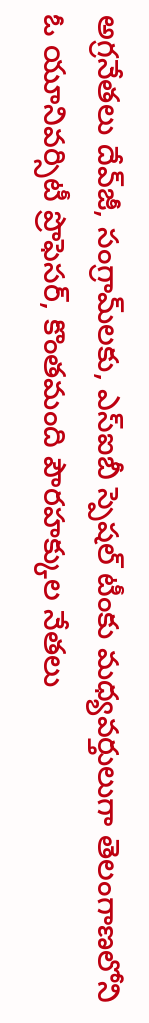అగ్రనేతలు దేవ్‌జీ, సంగ్రామ్‌లకు, ఎస్‌ఐబీ స్పెషల్‌ టీంకు మధ్యవర్తులుగా తెలంగాణలోని ఓ యూనివర్సిటీ ప్రొఫెసర్, కొంతమంది పౌరహక్కుల నేతలు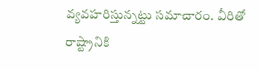వ్యవహరిస్తున్నట్టు సమాచారం. వీరితో రాష్ట్రానికి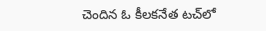చెందిన ఓ కీలకనేత టచ్‌లో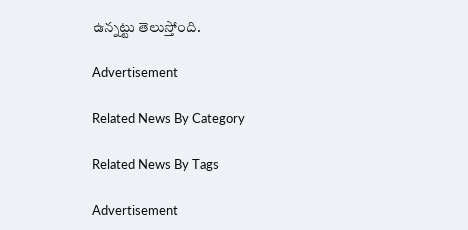ఉన్నట్టు తెలుస్తోంది.

Advertisement

Related News By Category

Related News By Tags

Advertisement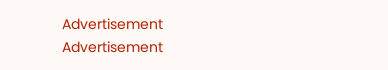Advertisement
Advertisement